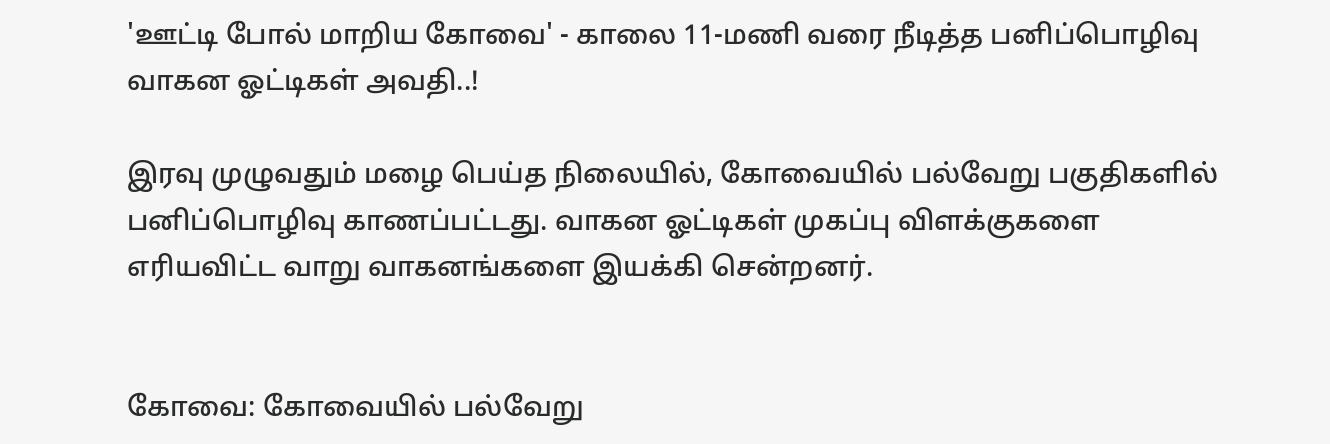'ஊட்டி போல் மாறிய கோவை' - காலை 11-மணி வரை நீடித்த பனிப்பொழிவு வாகன ஓட்டிகள் அவதி..!

இரவு முழுவதும் மழை பெய்த நிலையில், கோவையில் பல்வேறு பகுதிகளில் பனிப்பொழிவு காணப்பட்டது. வாகன ஓட்டிகள் முகப்பு விளக்குகளை எரியவிட்ட வாறு வாகனங்களை இயக்கி சென்றனர்.


கோவை: கோவையில் பல்வேறு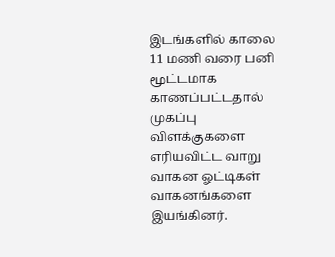இடங்களில் காலை 11 மணி வரை பனி மூட்டமாக காணப்பட்டதால் முகப்பு விளக்குகளை எரியவிட்ட வாறு வாகன ஓட்டிகள் வாகனங்களை இயங்கினர்.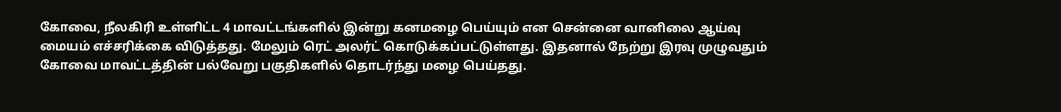கோவை, நீலகிரி உள்ளிட்ட 4 மாவட்டங்களில் இன்று கனமழை பெய்யும் என சென்னை வானிலை ஆய்வு மையம் எச்சரிக்கை விடுத்தது. மேலும் ரெட் அலர்ட் கொடுக்கப்பட்டுள்ளது. இதனால் நேற்று இரவு முழுவதும் கோவை மாவட்டத்தின் பல்வேறு பகுதிகளில் தொடர்ந்து மழை பெய்தது.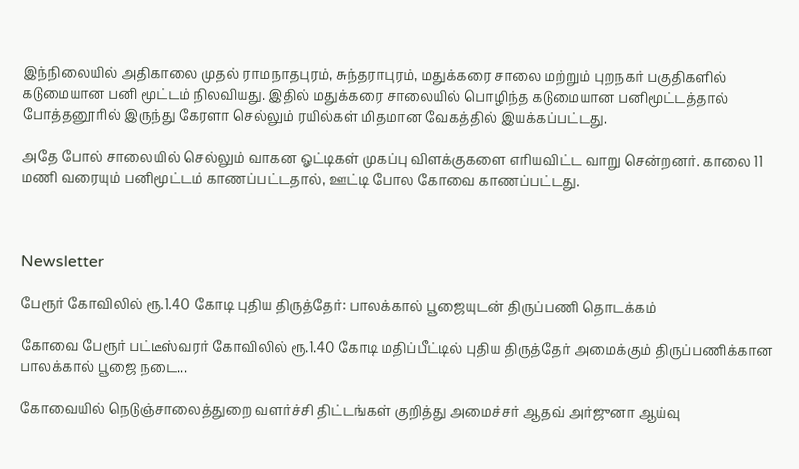இந்நிலையில் அதிகாலை முதல் ராமநாதபுரம், சுந்தராபுரம், மதுக்கரை சாலை மற்றும் புறநகர் பகுதிகளில் கடுமையான பனி மூட்டம் நிலவியது. இதில் மதுக்கரை சாலையில் பொழிந்த கடுமையான பனிமூட்டத்தால் போத்தனூரில் இருந்து கேரளா செல்லும் ரயில்கள் மிதமான வேகத்தில் இயக்கப்பட்டது.

அதே போல் சாலையில் செல்லும் வாகன ஓட்டிகள் முகப்பு விளக்குகளை எரியவிட்ட வாறு சென்றனர். காலை 11 மணி வரையும் பனிமூட்டம் காணப்பட்டதால், ஊட்டி போல கோவை காணப்பட்டது.



Newsletter

பேரூர் கோவிலில் ரூ.1.40 கோடி புதிய திருத்தேர்: பாலக்கால் பூஜையுடன் திருப்பணி தொடக்கம்

கோவை பேரூர் பட்டீஸ்வரர் கோவிலில் ரூ.1.40 கோடி மதிப்பீட்டில் புதிய திருத்தேர் அமைக்கும் திருப்பணிக்கான பாலக்கால் பூஜை நடை...

கோவையில் நெடுஞ்சாலைத்துறை வளர்ச்சி திட்டங்கள் குறித்து அமைச்சர் ஆதவ் அர்ஜுனா ஆய்வு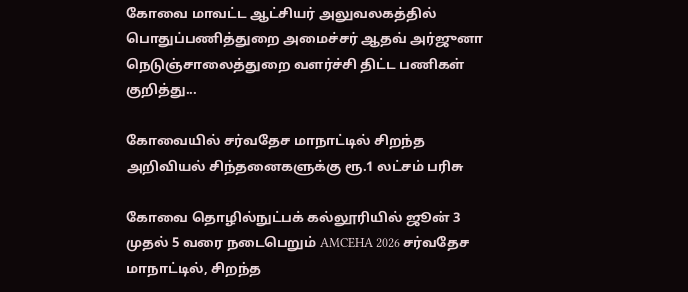கோவை மாவட்ட ஆட்சியர் அலுவலகத்தில் பொதுப்பணித்துறை அமைச்சர் ஆதவ் அர்ஜுனா நெடுஞ்சாலைத்துறை வளர்ச்சி திட்ட பணிகள் குறித்து...

கோவையில் சர்வதேச மாநாட்டில் சிறந்த அறிவியல் சிந்தனைகளுக்கு ரூ.1 லட்சம் பரிசு

கோவை தொழில்நுட்பக் கல்லூரியில் ஜூன் 3 முதல் 5 வரை நடைபெறும் AMCEHA 2026 சர்வதேச மாநாட்டில், சிறந்த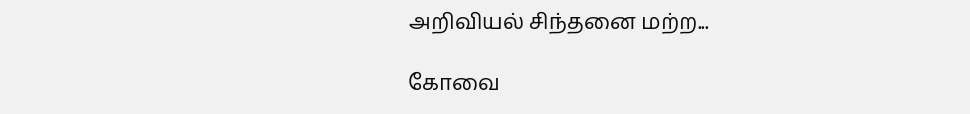அறிவியல் சிந்தனை மற்ற...

கோவை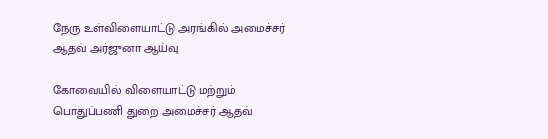நேரு உள்விளையாட்டு அரங்கில் அமைச்சர் ஆதவ் அர்ஜுனா ஆய்வு

கோவையில் விளையாட்டு மற்றும் பொதுப்பணி துறை அமைச்சர் ஆதவ்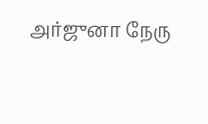அர்ஜுனா நேரு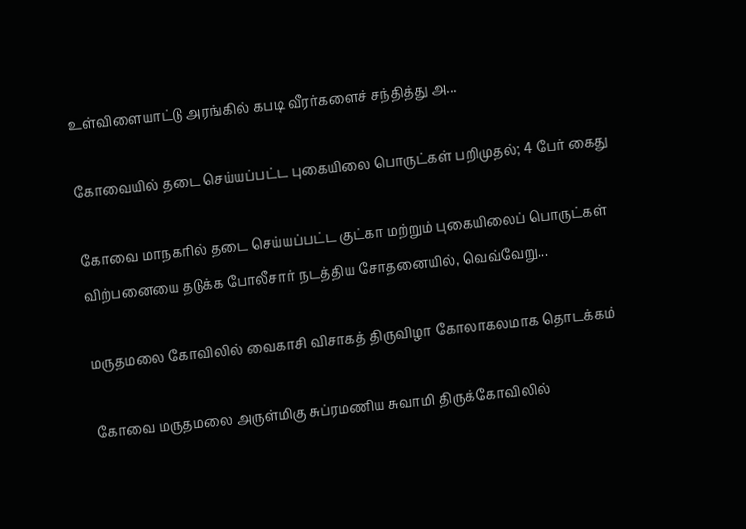உள்விளையாட்டு அரங்கில் கபடி வீரர்களைச் சந்தித்து அ...

கோவையில் தடை செய்யப்பட்ட புகையிலை பொருட்கள் பறிமுதல்; 4 பேர் கைது

கோவை மாநகரில் தடை செய்யப்பட்ட குட்கா மற்றும் புகையிலைப் பொருட்கள் விற்பனையை தடுக்க போலீசார் நடத்திய சோதனையில், வெவ்வேறு...

மருதமலை கோவிலில் வைகாசி விசாகத் திருவிழா கோலாகலமாக தொடக்கம்

கோவை மருதமலை அருள்மிகு சுப்ரமணிய சுவாமி திருக்கோவிலில்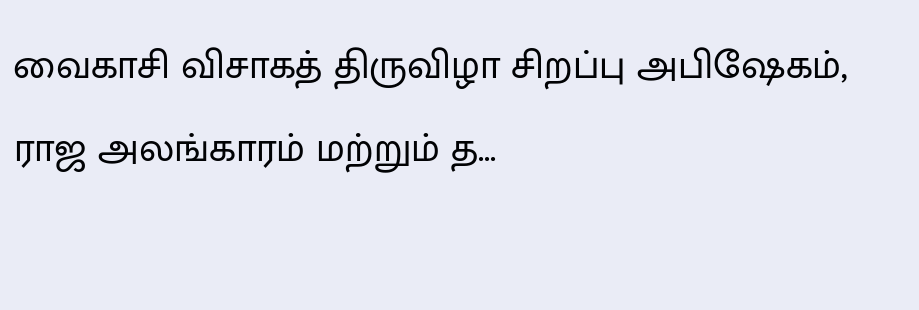வைகாசி விசாகத் திருவிழா சிறப்பு அபிஷேகம், ராஜ அலங்காரம் மற்றும் த...